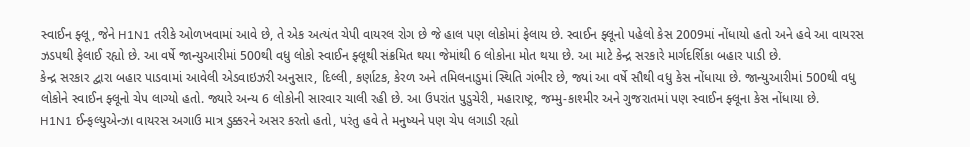સ્વાઈન ફ્લૂ, જેને H1N1 તરીકે ઓળખવામાં આવે છે, તે એક અત્યંત ચેપી વાયરલ રોગ છે જે હાલ પણ લોકોમાં ફેલાય છે. સ્વાઈન ફ્લૂનો પહેલો કેસ 2009માં નોંધાયો હતો અને હવે આ વાયરસ ઝડપથી ફેલાઈ રહ્યો છે. આ વર્ષે જાન્યુઆરીમાં 500થી વધુ લોકો સ્વાઈન ફ્લૂથી સંક્રમિત થયા જેમાંથી 6 લોકોના મોત થયા છે. આ માટે કેન્દ્ર સરકારે માર્ગદર્શિકા બહાર પાડી છે.
કેન્દ્ર સરકાર દ્વારા બહાર પાડવામાં આવેલી એડવાઇઝરી અનુસાર, દિલ્લી, કર્ણાટક, કેરળ અને તમિલનાડુમાં સ્થિતિ ગંભીર છે, જ્યાં આ વર્ષે સૌથી વધુ કેસ નોંધાયા છે. જાન્યુઆરીમાં 500થી વધુ લોકોને સ્વાઈન ફ્લૂનો ચેપ લાગ્યો હતો. જ્યારે અન્ય 6 લોકોની સારવાર ચાલી રહી છે. આ ઉપરાંત પુડુચેરી, મહારાષ્ટ્ર, જમ્મુ-કાશ્મીર અને ગુજરાતમાં પણ સ્વાઈન ફ્લૂના કેસ નોંધાયા છે.
H1N1 ઈન્ફલ્યુએન્ઝા વાયરસ અગાઉ માત્ર ડુક્કરને અસર કરતો હતો, પરંતુ હવે તે મનુષ્યને પણ ચેપ લગાડી રહ્યો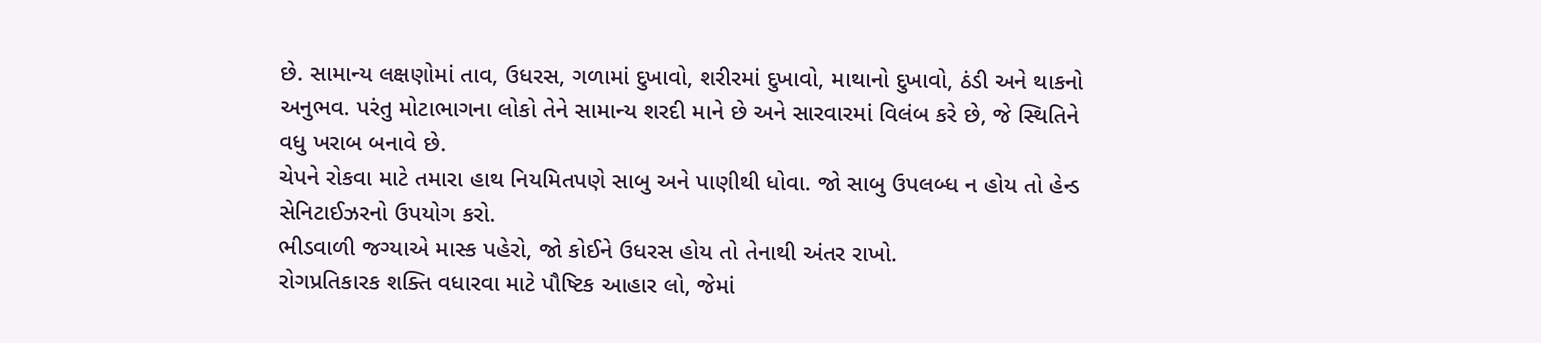છે. સામાન્ય લક્ષણોમાં તાવ, ઉધરસ, ગળામાં દુખાવો, શરીરમાં દુખાવો, માથાનો દુખાવો, ઠંડી અને થાકનો અનુભવ. પરંતુ મોટાભાગના લોકો તેને સામાન્ય શરદી માને છે અને સારવારમાં વિલંબ કરે છે, જે સ્થિતિને વધુ ખરાબ બનાવે છે.
ચેપને રોકવા માટે તમારા હાથ નિયમિતપણે સાબુ અને પાણીથી ધોવા. જો સાબુ ઉપલબ્ધ ન હોય તો હેન્ડ સેનિટાઈઝરનો ઉપયોગ કરો.
ભીડવાળી જગ્યાએ માસ્ક પહેરો, જો કોઈને ઉધરસ હોય તો તેનાથી અંતર રાખો.
રોગપ્રતિકારક શક્તિ વધારવા માટે પૌષ્ટિક આહાર લો, જેમાં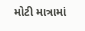મોટી માત્રામાં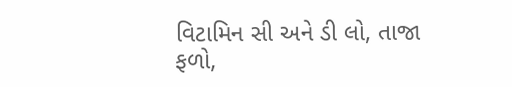વિટામિન સી અને ડી લો, તાજા ફળો,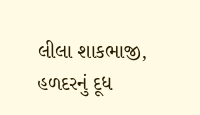લીલા શાકભાજી, હળદરનું દૂધ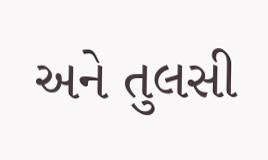અને તુલસી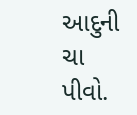આદુની ચા પીવો.